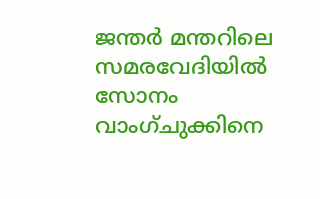ജന്തർ മന്തറിലെ സമരവേദിയിൽ സോനം വാംഗ്ചുക്കിനെ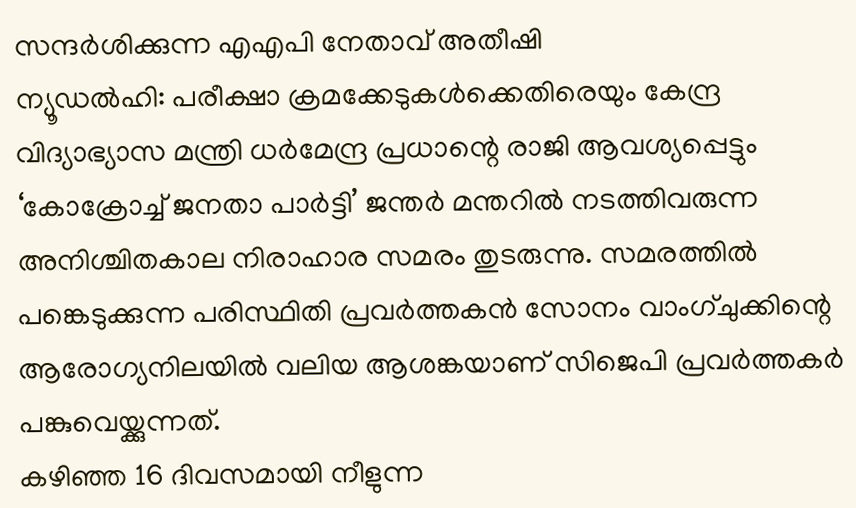സന്ദർശിക്കുന്ന എഎപി നേതാവ് അതീഷി
ന്യൂഡൽഹി: പരീക്ഷാ ക്രമക്കേടുകൾക്കെതിരെയും കേന്ദ്ര വിദ്യാഭ്യാസ മന്ത്രി ധർമേന്ദ്ര പ്രധാന്റെ രാജി ആവശ്യപ്പെട്ടും ‘കോക്രോച്ച് ജനതാ പാർട്ടി’ ജന്തർ മന്തറിൽ നടത്തിവരുന്ന അനിശ്ചിതകാല നിരാഹാര സമരം തുടരുന്നു. സമരത്തിൽ പങ്കെടുക്കുന്ന പരിസ്ഥിതി പ്രവർത്തകൻ സോനം വാംഗ്ചുക്കിന്റെ ആരോഗ്യനിലയിൽ വലിയ ആശങ്കയാണ് സിജെപി പ്രവർത്തകർ പങ്കുവെയ്ക്കുന്നത്.
കഴിഞ്ഞ 16 ദിവസമായി നീളുന്ന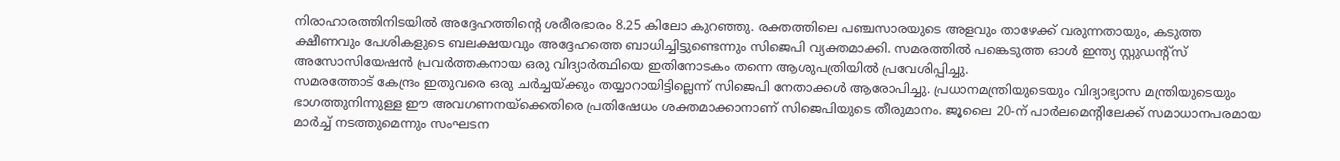നിരാഹാരത്തിനിടയിൽ അദ്ദേഹത്തിന്റെ ശരീരഭാരം 8.25 കിലോ കുറഞ്ഞു. രക്തത്തിലെ പഞ്ചസാരയുടെ അളവും താഴേക്ക് വരുന്നതായും, കടുത്ത ക്ഷീണവും പേശികളുടെ ബലക്ഷയവും അദ്ദേഹത്തെ ബാധിച്ചിട്ടുണ്ടെന്നും സിജെപി വ്യക്തമാക്കി. സമരത്തിൽ പങ്കെടുത്ത ഓൾ ഇന്ത്യ സ്റ്റുഡന്റ്സ് അസോസിയേഷൻ പ്രവർത്തകനായ ഒരു വിദ്യാർത്ഥിയെ ഇതിനോടകം തന്നെ ആശുപത്രിയിൽ പ്രവേശിപ്പിച്ചു.
സമരത്തോട് കേന്ദ്രം ഇതുവരെ ഒരു ചർച്ചയ്ക്കും തയ്യാറായിട്ടില്ലെന്ന് സിജെപി നേതാക്കൾ ആരോപിച്ചു. പ്രധാനമന്ത്രിയുടെയും വിദ്യാഭ്യാസ മന്ത്രിയുടെയും ഭാഗത്തുനിന്നുള്ള ഈ അവഗണനയ്ക്കെതിരെ പ്രതിഷേധം ശക്തമാക്കാനാണ് സിജെപിയുടെ തീരുമാനം. ജൂലൈ 20-ന് പാർലമെന്റിലേക്ക് സമാധാനപരമായ മാർച്ച് നടത്തുമെന്നും സംഘടന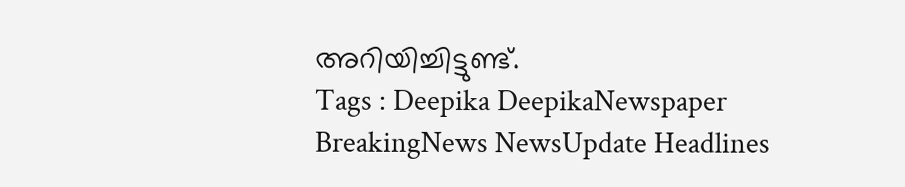അറിയിച്ചിട്ടുണ്ട്.
Tags : Deepika DeepikaNewspaper BreakingNews NewsUpdate Headlines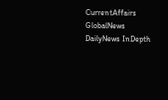CurrentAffairs GlobalNews DailyNews InDepth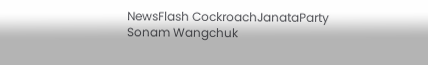NewsFlash CockroachJanataParty Sonam Wangchuk